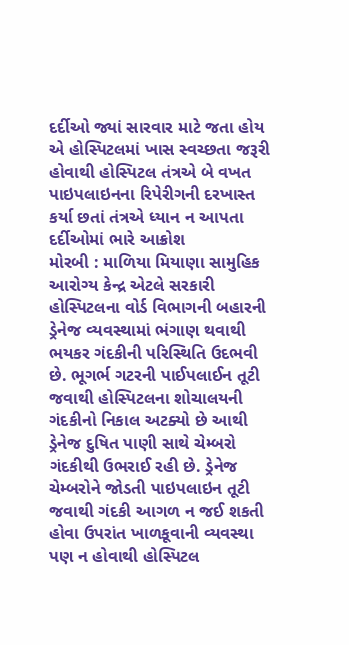દર્દીઓ જ્યાં સારવાર માટે જતા હોય એ હોસ્પિટલમાં ખાસ સ્વચ્છતા જરૂરી હોવાથી હોસ્પિટલ તંત્રએ બે વખત પાઇપલાઇનના રિપેરીગની દરખાસ્ત કર્યા છતાં તંત્રએ ધ્યાન ન આપતા દર્દીઓમાં ભારે આક્રોશ
મોરબી : માળિયા મિયાણા સામુહિક આરોગ્ય કેન્દ્ર એટલે સરકારી હોસ્પિટલના વોર્ડ વિભાગની બહારની ડ્રેનેજ વ્યવસ્થામાં ભંગાણ થવાથી ભયકર ગંદકીની પરિસ્થિતિ ઉદભવી છે. ભૂગર્ભ ગટરની પાઈપલાઈન તૂટી જવાથી હોસ્પિટલના શોચાલયની ગંદકીનો નિકાલ અટક્યો છે આથી ડ્રેનેજ દુષિત પાણી સાથે ચેમ્બરો ગંદકીથી ઉભરાઈ રહી છે. ડ્રેનેજ ચેમ્બરોને જોડતી પાઇપલાઇન તૂટી જવાથી ગંદકી આગળ ન જઈ શકતી હોવા ઉપરાંત ખાળકૂવાની વ્યવસ્થા પણ ન હોવાથી હોસ્પિટલ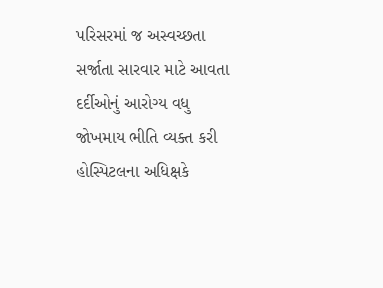પરિસરમાં જ અસ્વચ્છતા સર્જાતા સારવાર માટે આવતા દર્દીઓનું આરોગ્ય વધુ જોખમાય ભીતિ વ્યક્ત કરી હોસ્પિટલના અધિક્ષકે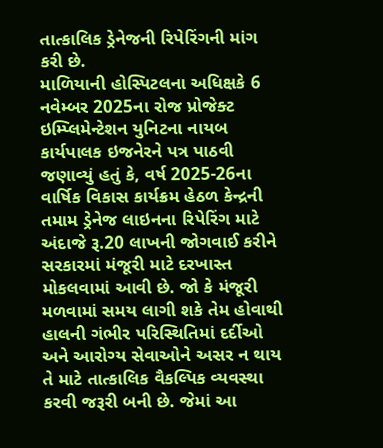તાત્કાલિક ડ્રેનેજની રિપેરિંગની માંગ કરી છે.
માળિયાની હોસ્પિટલના અધિક્ષકે 6 નવેમ્બર 2025ના રોજ પ્રોજેક્ટ ઇમ્પ્લિમેન્ટેશન યુનિટના નાયબ કાર્યપાલક ઇજનેરને પત્ર પાઠવી જણાવ્યું હતું કે, વર્ષ 2025-26ના વાર્ષિક વિકાસ કાર્યક્રમ હેઠળ કેન્દ્રની તમામ ડ્રેનેજ લાઇનના રિપેરિંગ માટે અંદાજે રૂ.20 લાખની જોગવાઈ કરીને સરકારમાં મંજૂરી માટે દરખાસ્ત મોકલવામાં આવી છે. જો કે મંજૂરી મળવામાં સમય લાગી શકે તેમ હોવાથી હાલની ગંભીર પરિસ્થિતિમાં દર્દીઓ અને આરોગ્ય સેવાઓને અસર ન થાય તે માટે તાત્કાલિક વૈકલ્પિક વ્યવસ્થા કરવી જરૂરી બની છે. જેમાં આ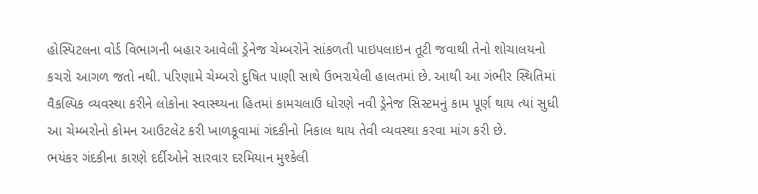હોસ્પિટલના વોર્ડ વિભાગની બહાર આવેલી ડ્રેનેજ ચેમ્બરોને સાંકળતી પાઇપલાઇન તૂટી જવાથી તેનો શોચાલયનો કચરો આગળ જતો નથી. પરિણામે ચેમ્બરો દુષિત પાણી સાથે ઉભરાયેલી હાલતમાં છે. આથી આ ગંભીર સ્થિતિમાં વૈકલ્પિક વ્યવસ્થા કરીને લોકોના સ્વાસ્થ્યના હિતમાં કામચલાઉ ધોરણે નવી ડ્રેનેજ સિસ્ટમનું કામ પૂર્ણ થાય ત્યાં સુધી આ ચેમ્બરોનો કોમન આઉટલેટ કરી ખાળકૂવામાં ગંદકીનો નિકાલ થાય તેવી વ્યવસ્થા કરવા માંગ કરી છે.
ભયંકર ગંદકીના કારણે દર્દીઓને સારવાર દરમિયાન મુશ્કેલી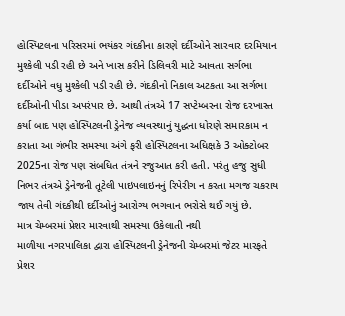હોસ્પિટલના પરિસરમાં ભયંકર ગંદકીના કારણે દર્દીઓને સારવાર દરમિયાન મુશ્કેલી પડી રહી છે અને ખાસ કરીને ડિલિવરી માટે આવતા સર્ગભા દર્દીઓને વધુ મુશ્કેલી પડી રહી છે. ગંદકીનો નિકાલ અટકતા આ સર્ગભા દર્દીઓની પીડા અપરંપાર છે. આથી તંત્રએ 17 સપ્ટેમ્બરના રોજ દરખાસ્ત કર્યા બાદ પણ હોસ્પિટલની ડ્રેનેજ વ્યવસ્થાનું યુદ્ધના ધોરણે સમારકામ ન કરાતા આ ગંભીર સમસ્યા અંગે ફરી હોસ્પિટલના અધિક્ષકે 3 ઓક્ટોબર 2025ના રોજ પણ સંબધિત તંત્રને રજુઆત કરી હતી. પરંતુ હજુ સુધી નિભર તંત્રએ ડ્રેનેજની તૂટેલી પાઇપલાઇનનું રિપેરીગ ન કરતા મગજ ચકરાય જાય તેવી ગંદકીથી દર્દીઓનું આરોગ્ય ભગવાન ભરોસે થઈ ગયું છે.
માત્ર ચેમ્બરમાં પ્રેશર મારવાથી સમસ્યા ઉકેલાતી નથી
માળીયા નગરપાલિકા દ્વારા હોસ્પિટલની ડ્રેનેજની ચેમ્બરમાં જેટર મારફતે પ્રેશર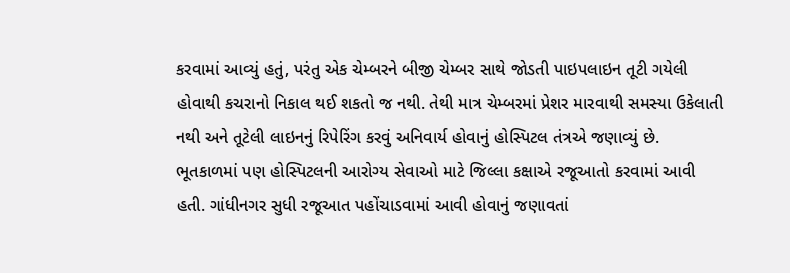કરવામાં આવ્યું હતું, પરંતુ એક ચેમ્બરને બીજી ચેમ્બર સાથે જોડતી પાઇપલાઇન તૂટી ગયેલી હોવાથી કચરાનો નિકાલ થઈ શકતો જ નથી. તેથી માત્ર ચેમ્બરમાં પ્રેશર મારવાથી સમસ્યા ઉકેલાતી નથી અને તૂટેલી લાઇનનું રિપેરિંગ કરવું અનિવાર્ય હોવાનું હોસ્પિટલ તંત્રએ જણાવ્યું છે. ભૂતકાળમાં પણ હોસ્પિટલની આરોગ્ય સેવાઓ માટે જિલ્લા કક્ષાએ રજૂઆતો કરવામાં આવી હતી. ગાંધીનગર સુધી રજૂઆત પહોંચાડવામાં આવી હોવાનું જણાવતાં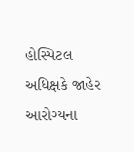હોસ્પિટલ અધિક્ષકે જાહેર આરોગ્યના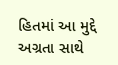હિતમાં આ મુદ્દે અગ્રતા સાથે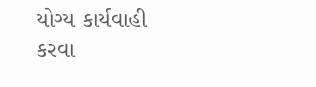યોગ્ય કાર્યવાહી કરવા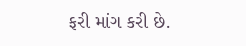ફરી માંગ કરી છે.